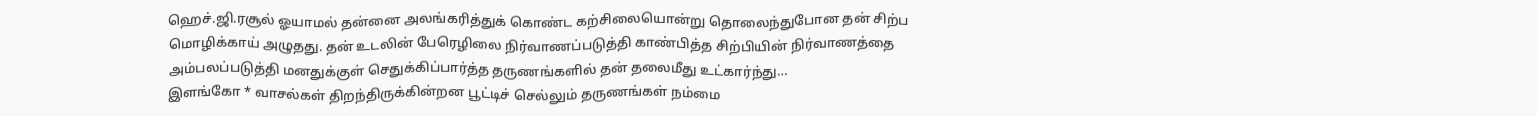ஹெச்.ஜி.ரசூல் ஓயாமல் தன்னை அலங்கரித்துக் கொண்ட கற்சிலையொன்று தொலைந்துபோன தன் சிற்ப மொழிக்காய் அழுதது. தன் உடலின் பேரெழிலை நிர்வாணப்படுத்தி காண்பித்த சிற்பியின் நிர்வாணத்தை அம்பலப்படுத்தி மனதுக்குள் செதுக்கிப்பார்த்த தருணங்களில் தன் தலைமீது உட்கார்ந்து…
இளங்கோ * வாசல்கள் திறந்திருக்கின்றன பூட்டிச் செல்லும் தருணங்கள் நம்மை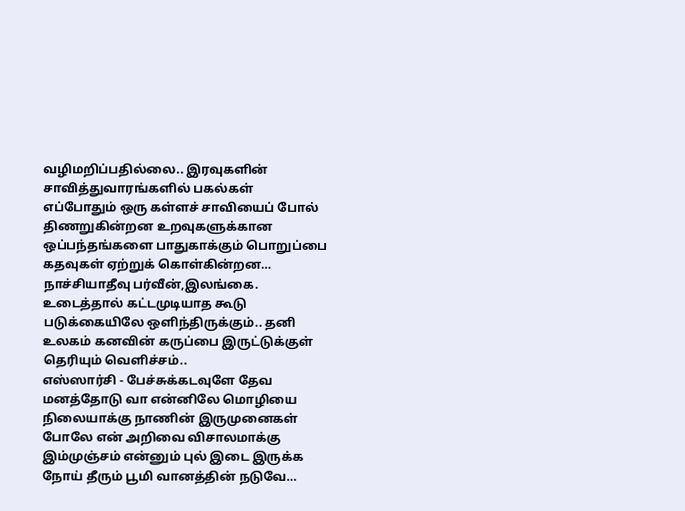வழிமறிப்பதில்லை.. இரவுகளின் சாவித்துவாரங்களில் பகல்கள் எப்போதும் ஒரு கள்ளச் சாவியைப் போல் திணறுகின்றன உறவுகளுக்கான ஒப்பந்தங்களை பாதுகாக்கும் பொறுப்பை கதவுகள் ஏற்றுக் கொள்கின்றன…
நாச்சியாதீவு பர்வீன்,இலங்கை. உடைத்தால் கட்டமுடியாத கூடு படுக்கையிலே ஒளிந்திருக்கும்.. தனி உலகம் கனவின் கருப்பை இருட்டுக்குள் தெரியும் வெளிச்சம்..
எஸ்ஸார்சி - பேச்சுக்கடவுளே தேவ மனத்தோடு வா என்னிலே மொழியை நிலையாக்கு நாணின் இருமுனைகள் போலே என் அறிவை விசாலமாக்கு இம்முஞ்சம் என்னும் புல் இடை இருக்க நோய் தீரும் பூமி வானத்தின் நடுவே…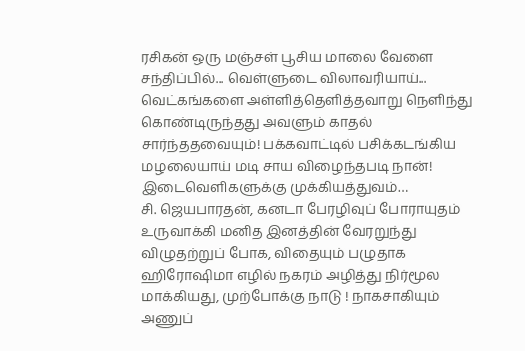ரசிகன் ஒரு மஞ்சள் பூசிய மாலை வேளை சந்திப்பில்... வெள்ளுடை விலாவரியாய்... வெட்கங்களை அள்ளித்தெளித்தவாறு நெளிந்து கொண்டிருந்தது அவளும் காதல் சார்ந்ததவையும்! பக்கவாட்டில் பசிக்கடங்கிய மழலையாய் மடி சாய விழைந்தபடி நான்! இடைவெளிகளுக்கு முக்கியத்துவம்…
சி. ஜெயபாரதன், கனடா பேரழிவுப் போராயுதம் உருவாக்கி மனித இனத்தின் வேரறுந்து விழுதற்றுப் போக, விதையும் பழுதாக ஹிரோஷிமா எழில் நகரம் அழித்து நிர்மூல மாக்கியது, முற்போக்கு நாடு ! நாகசாகியும் அணுப்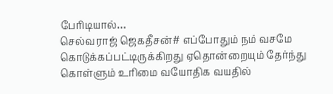பேரிடியால்…
செல்வராஜ் ஜெகதீசன்# எப்போதும் நம் வசமே கொடுக்கப்பட்டிருக்கிறது ஏதொன்றையும் தேர்ந்து கொள்ளும் உரிமை வயோதிக வயதில்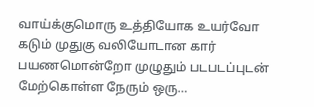வாய்க்குமொரு உத்தியோக உயர்வோ கடும் முதுகு வலியோடான கார் பயணமொன்றோ முழுதும் படபடப்புடன் மேற்கொள்ள நேரும் ஒரு…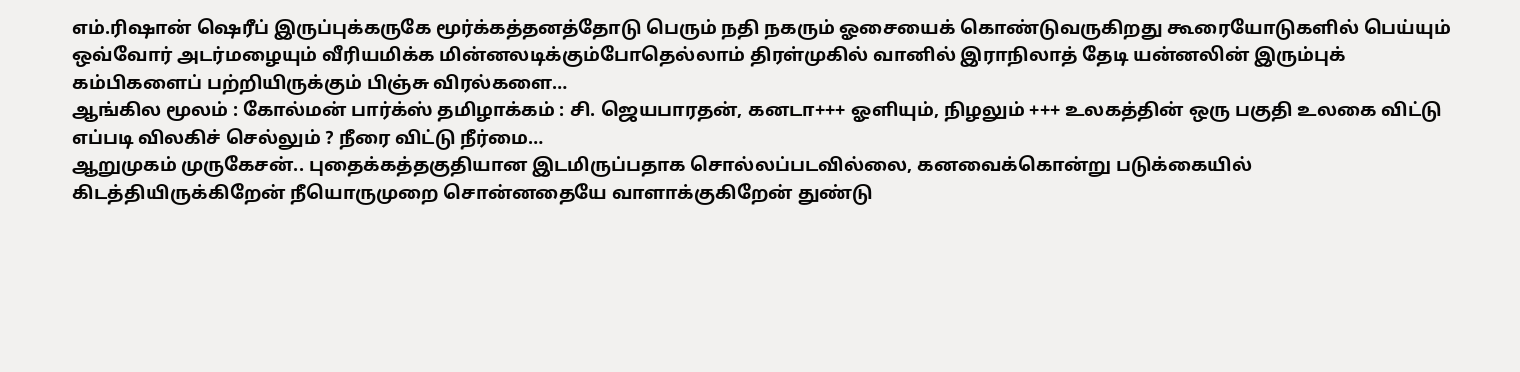எம்.ரிஷான் ஷெரீப் இருப்புக்கருகே மூர்க்கத்தனத்தோடு பெரும் நதி நகரும் ஓசையைக் கொண்டுவருகிறது கூரையோடுகளில் பெய்யும் ஒவ்வோர் அடர்மழையும் வீரியமிக்க மின்னலடிக்கும்போதெல்லாம் திரள்முகில் வானில் இராநிலாத் தேடி யன்னலின் இரும்புக் கம்பிகளைப் பற்றியிருக்கும் பிஞ்சு விரல்களை…
ஆங்கில மூலம் : கோல்மன் பார்க்ஸ் தமிழாக்கம் : சி. ஜெயபாரதன், கனடா+++ ஓளியும், நிழலும் +++ உலகத்தின் ஒரு பகுதி உலகை விட்டு எப்படி விலகிச் செல்லும் ? நீரை விட்டு நீர்மை…
ஆறுமுகம் முருகேசன்.. புதைக்கத்தகுதியான இடமிருப்பதாக சொல்லப்படவில்லை, கனவைக்கொன்று படுக்கையில் கிடத்தியிருக்கிறேன் நீயொருமுறை சொன்னதையே வாளாக்குகிறேன் துண்டு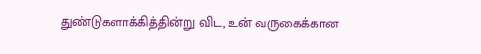துண்டுகளாக்கித்தின்று விட, உன் வருகைக்கான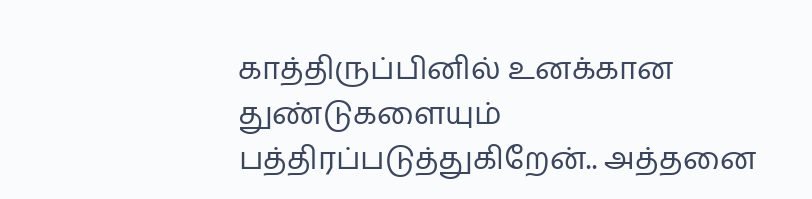காத்திருப்பினில் உனக்கான துண்டுகளையும் பத்திரப்படுத்துகிறேன்.. அத்தனை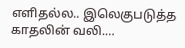எளிதல்ல.. இலெகுபடுத்த காதலின் வலி.…